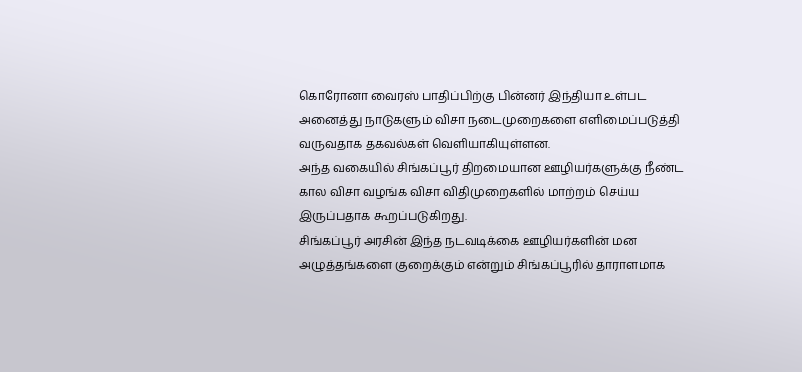கொரோனா வைரஸ் பாதிப்பிற்கு பின்னர் இந்தியா உள்பட அனைத்து நாடுகளும் விசா நடைமுறைகளை எளிமைப்படுத்தி வருவதாக தகவல்கள் வெளியாகியுள்ளன.
அந்த வகையில் சிங்கப்பூர் திறமையான ஊழியர்களுக்கு நீண்ட கால விசா வழங்க விசா விதிமுறைகளில் மாற்றம் செய்ய இருப்பதாக கூறப்படுகிறது.
சிங்கப்பூர் அரசின் இந்த நடவடிக்கை ஊழியர்களின் மன அழுத்தங்களை குறைக்கும் என்றும் சிங்கப்பூரில் தாராளமாக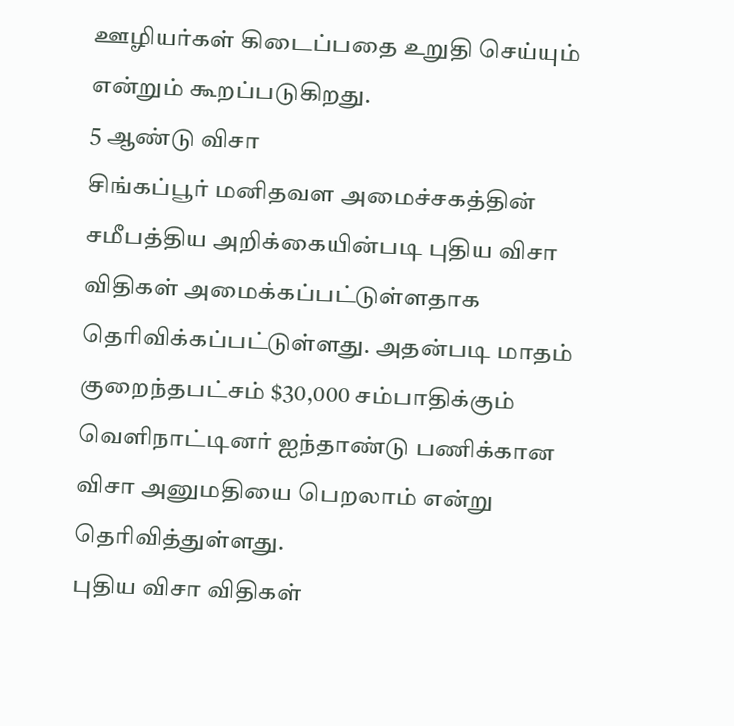ஊழியர்கள் கிடைப்பதை உறுதி செய்யும் என்றும் கூறப்படுகிறது.
5 ஆண்டு விசா
சிங்கப்பூர் மனிதவள அமைச்சகத்தின் சமீபத்திய அறிக்கையின்படி புதிய விசா விதிகள் அமைக்கப்பட்டுள்ளதாக தெரிவிக்கப்பட்டுள்ளது. அதன்படி மாதம் குறைந்தபட்சம் $30,000 சம்பாதிக்கும் வெளிநாட்டினர் ஐந்தாண்டு பணிக்கான விசா அனுமதியை பெறலாம் என்று தெரிவித்துள்ளது.
புதிய விசா விதிகள்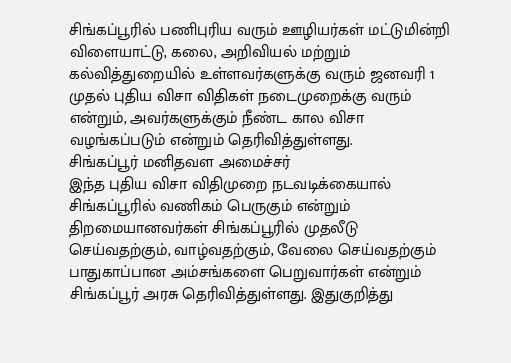சிங்கப்பூரில் பணிபுரிய வரும் ஊழியர்கள் மட்டுமின்றி விளையாட்டு, கலை, அறிவியல் மற்றும் கல்வித்துறையில் உள்ளவர்களுக்கு வரும் ஜனவரி 1 முதல் புதிய விசா விதிகள் நடைமுறைக்கு வரும் என்றும், அவர்களுக்கும் நீண்ட கால விசா வழங்கப்படும் என்றும் தெரிவித்துள்ளது.
சிங்கப்பூர் மனிதவள அமைச்சர்
இந்த புதிய விசா விதிமுறை நடவடிக்கையால் சிங்கப்பூரில் வணிகம் பெருகும் என்றும் திறமையானவர்கள் சிங்கப்பூரில் முதலீடு செய்வதற்கும், வாழ்வதற்கும், வேலை செய்வதற்கும் பாதுகாப்பான அம்சங்களை பெறுவார்கள் என்றும் சிங்கப்பூர் அரசு தெரிவித்துள்ளது. இதுகுறித்து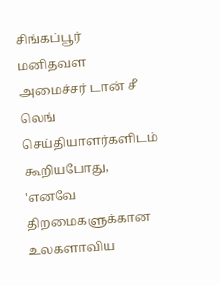சிங்கப்பூர் மனிதவள அமைச்சர் டான் சீ லெங் செய்தியாளர்களிடம் கூறியபோது, 'எனவே திறமைகளுக்கான உலகளாவிய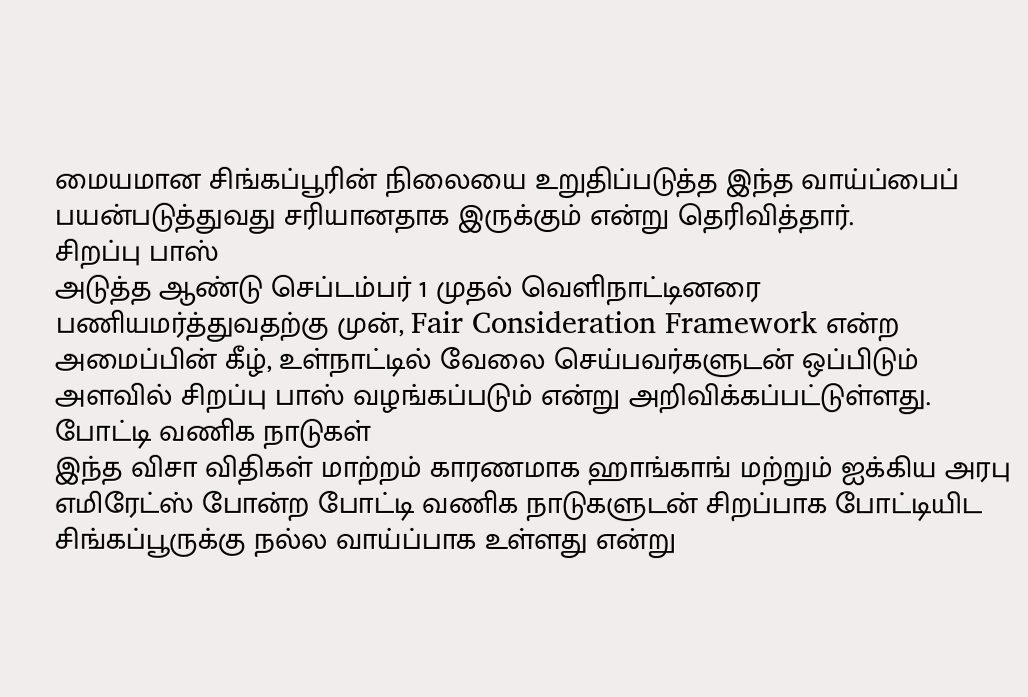மையமான சிங்கப்பூரின் நிலையை உறுதிப்படுத்த இந்த வாய்ப்பைப் பயன்படுத்துவது சரியானதாக இருக்கும் என்று தெரிவித்தார்.
சிறப்பு பாஸ்
அடுத்த ஆண்டு செப்டம்பர் 1 முதல் வெளிநாட்டினரை பணியமர்த்துவதற்கு முன், Fair Consideration Framework என்ற அமைப்பின் கீழ், உள்நாட்டில் வேலை செய்பவர்களுடன் ஒப்பிடும் அளவில் சிறப்பு பாஸ் வழங்கப்படும் என்று அறிவிக்கப்பட்டுள்ளது.
போட்டி வணிக நாடுகள்
இந்த விசா விதிகள் மாற்றம் காரணமாக ஹாங்காங் மற்றும் ஐக்கிய அரபு எமிரேட்ஸ் போன்ற போட்டி வணிக நாடுகளுடன் சிறப்பாக போட்டியிட சிங்கப்பூருக்கு நல்ல வாய்ப்பாக உள்ளது என்று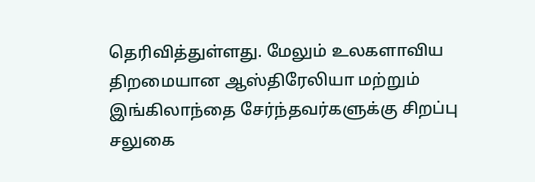தெரிவித்துள்ளது. மேலும் உலகளாவிய திறமையான ஆஸ்திரேலியா மற்றும் இங்கிலாந்தை சேர்ந்தவர்களுக்கு சிறப்பு சலுகை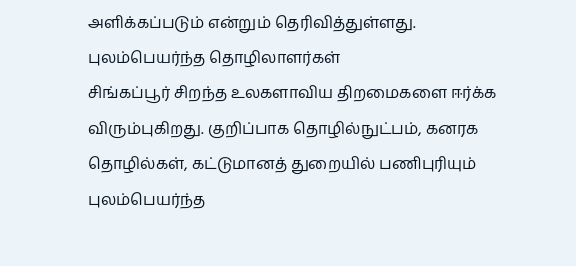அளிக்கப்படும் என்றும் தெரிவித்துள்ளது.
புலம்பெயர்ந்த தொழிலாளர்கள்
சிங்கப்பூர் சிறந்த உலகளாவிய திறமைகளை ஈர்க்க விரும்புகிறது. குறிப்பாக தொழில்நுட்பம், கனரக தொழில்கள், கட்டுமானத் துறையில் பணிபுரியும் புலம்பெயர்ந்த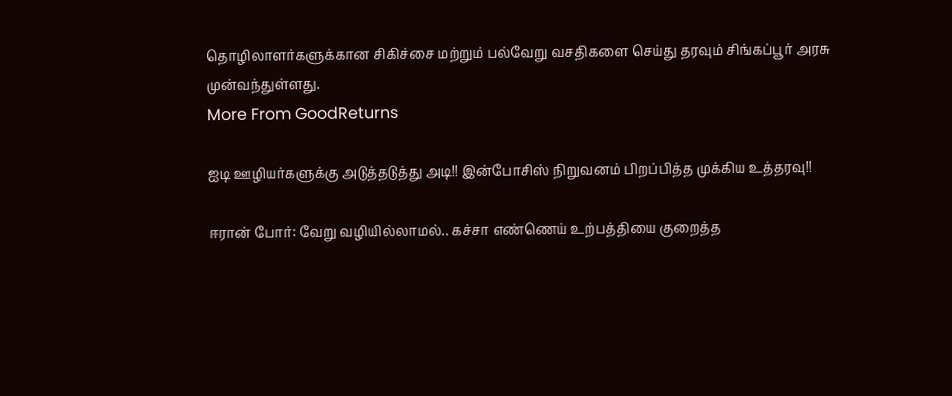தொழிலாளர்களுக்கான சிகிச்சை மற்றும் பல்வேறு வசதிகளை செய்து தரவும் சிங்கப்பூர் அரசு முன்வந்துள்ளது.
More From GoodReturns

ஐடி ஊழியர்களுக்கு அடுத்தடுத்து அடி!! இன்போசிஸ் நிறுவனம் பிறப்பித்த முக்கிய உத்தரவு!!

ஈரான் போர்: வேறு வழியில்லாமல்.. கச்சா எண்ணெய் உற்பத்தியை குறைத்த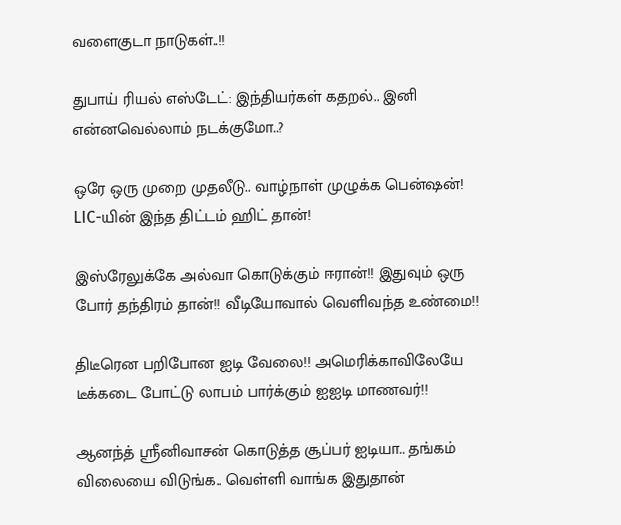வளைகுடா நாடுகள்..!!

துபாய் ரியல் எஸ்டேட்: இந்தியர்கள் கதறல்.. இனி என்னவெல்லாம் நடக்குமோ..?

ஒரே ஒரு முறை முதலீடு.. வாழ்நாள் முழுக்க பென்ஷன்! LIC-யின் இந்த திட்டம் ஹிட் தான்!

இஸ்ரேலுக்கே அல்வா கொடுக்கும் ஈரான்!! இதுவும் ஒரு போர் தந்திரம் தான்!! வீடியோவால் வெளிவந்த உண்மை!!

திடீரென பறிபோன ஐடி வேலை!! அமெரிக்காவிலேயே டீக்கடை போட்டு லாபம் பார்க்கும் ஐஐடி மாணவர்!!

ஆனந்த் ஸ்ரீனிவாசன் கொடுத்த சூப்பர் ஐடியா.. தங்கம் விலையை விடுங்க.. வெள்ளி வாங்க இதுதான்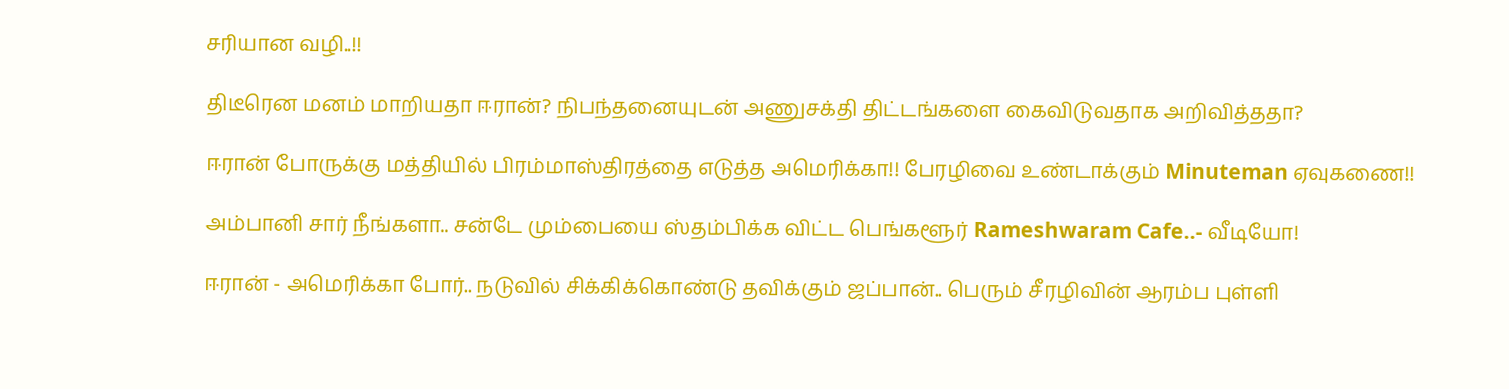சரியான வழி..!!

திடீரென மனம் மாறியதா ஈரான்? நிபந்தனையுடன் அணுசக்தி திட்டங்களை கைவிடுவதாக அறிவித்ததா?

ஈரான் போருக்கு மத்தியில் பிரம்மாஸ்திரத்தை எடுத்த அமெரிக்கா!! பேரழிவை உண்டாக்கும் Minuteman ஏவுகணை!!

அம்பானி சார் நீங்களா.. சன்டே மும்பையை ஸ்தம்பிக்க விட்ட பெங்களூர் Rameshwaram Cafe..- வீடியோ!

ஈரான் - அமெரிக்கா போர்.. நடுவில் சிக்கிக்கொண்டு தவிக்கும் ஜப்பான்.. பெரும் சீரழிவின் ஆரம்ப புள்ளி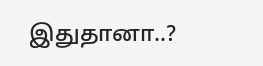இதுதானா..?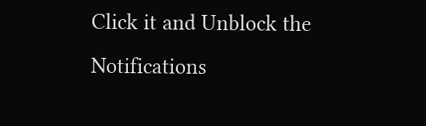Click it and Unblock the Notifications